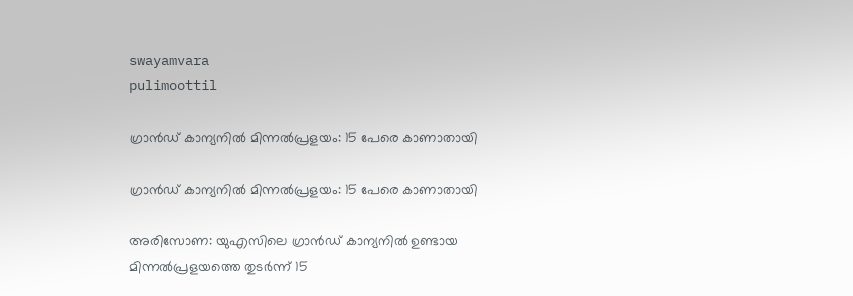swayamvara
pulimoottil

ഗ്രാന്‍ഡ് കാന്യനില്‍ മിന്നല്‍പ്രളയം: 15 പേരെ കാണാതായി

ഗ്രാന്‍ഡ് കാന്യനില്‍ മിന്നല്‍പ്രളയം: 15 പേരെ കാണാതായി

അരിസോണ: യുഎസിലെ ഗ്രാന്‍ഡ് കാന്യനില്‍ ഉണ്ടായ മിന്നല്‍പ്രളയത്തെ തുടര്‍ന്ന് 15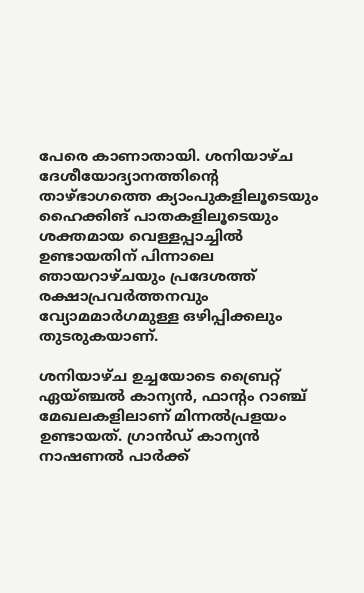പേരെ കാണാതായി. ശനിയാഴ്ച ദേശീയോദ്യാനത്തിന്റെ താഴ്ഭാഗത്തെ ക്യാംപുകളിലൂടെയും ഹൈക്കിങ് പാതകളിലൂടെയും ശക്തമായ വെള്ളപ്പാച്ചില്‍ ഉണ്ടായതിന് പിന്നാലെ ഞായറാഴ്ചയും പ്രദേശത്ത് രക്ഷാപ്രവര്‍ത്തനവും വ്യോമമാര്‍ഗമുള്ള ഒഴിപ്പിക്കലും തുടരുകയാണ്.

ശനിയാഴ്ച ഉച്ചയോടെ ബ്രൈറ്റ് ഏയ്ഞ്ചല്‍ കാന്യന്‍, ഫാന്റം റാഞ്ച് മേഖലകളിലാണ് മിന്നല്‍പ്രളയം ഉണ്ടായത്. ഗ്രാന്‍ഡ് കാന്യന്‍ നാഷണല്‍ പാര്‍ക്ക്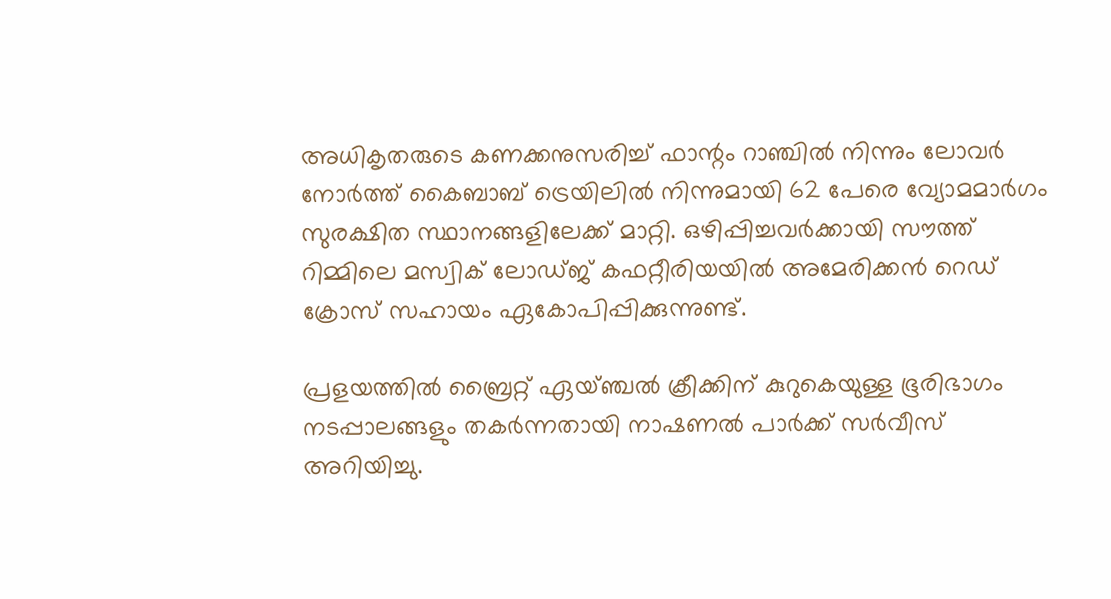അധികൃതരുടെ കണക്കനുസരിച്ച് ഫാന്റം റാഞ്ചില്‍ നിന്നും ലോവര്‍ നോര്‍ത്ത് കൈബാബ് ട്രെയിലില്‍ നിന്നുമായി 62 പേരെ വ്യോമമാര്‍ഗം സുരക്ഷിത സ്ഥാനങ്ങളിലേക്ക് മാറ്റി. ഒഴിപ്പിച്ചവര്‍ക്കായി സൗത്ത് റിമ്മിലെ മസ്വിക് ലോഡ്ജ് കഫറ്റീരിയയില്‍ അമേരിക്കന്‍ റെഡ് ക്രോസ് സഹായം ഏകോപിപ്പിക്കുന്നുണ്ട്.

പ്രളയത്തില്‍ ബ്രൈറ്റ് ഏയ്ഞ്ചല്‍ ക്രീക്കിന് കുറുകെയുള്ള ഭൂരിഭാഗം നടപ്പാലങ്ങളും തകര്‍ന്നതായി നാഷണല്‍ പാര്‍ക്ക് സര്‍വീസ് അറിയിച്ചു.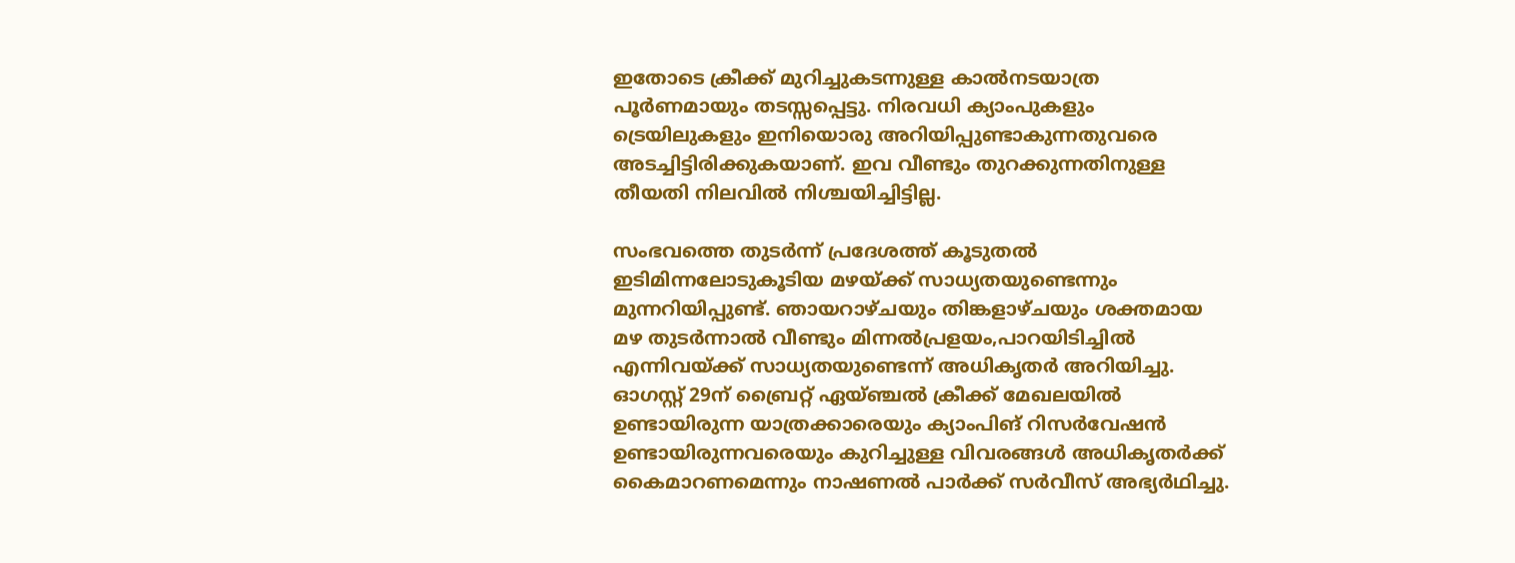ഇതോടെ ക്രീക്ക് മുറിച്ചുകടന്നുള്ള കാല്‍നടയാത്ര പൂര്‍ണമായും തടസ്സപ്പെട്ടു. നിരവധി ക്യാംപുകളും ട്രെയിലുകളും ഇനിയൊരു അറിയിപ്പുണ്ടാകുന്നതുവരെ അടച്ചിട്ടിരിക്കുകയാണ്. ഇവ വീണ്ടും തുറക്കുന്നതിനുള്ള തീയതി നിലവില്‍ നിശ്ചയിച്ചിട്ടില്ല.

സംഭവത്തെ തുടര്‍ന്ന് പ്രദേശത്ത് കൂടുതല്‍ ഇടിമിന്നലോടുകൂടിയ മഴയ്ക്ക് സാധ്യതയുണ്ടെന്നും മുന്നറിയിപ്പുണ്ട്. ഞായറാഴ്ചയും തിങ്കളാഴ്ചയും ശക്തമായ മഴ തുടര്‍ന്നാല്‍ വീണ്ടും മിന്നല്‍പ്രളയം,പാറയിടിച്ചില്‍ എന്നിവയ്ക്ക് സാധ്യതയുണ്ടെന്ന് അധികൃതര്‍ അറിയിച്ചു. ഓഗസ്റ്റ് 29ന് ബ്രൈറ്റ് ഏയ്ഞ്ചല്‍ ക്രീക്ക് മേഖലയില്‍ ഉണ്ടായിരുന്ന യാത്രക്കാരെയും ക്യാംപിങ് റിസര്‍വേഷന്‍ ഉണ്ടായിരുന്നവരെയും കുറിച്ചുള്ള വിവരങ്ങള്‍ അധികൃതര്‍ക്ക് കൈമാറണമെന്നും നാഷണല്‍ പാര്‍ക്ക് സര്‍വീസ് അഭ്യര്‍ഥിച്ചു.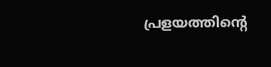പ്രളയത്തിന്റെ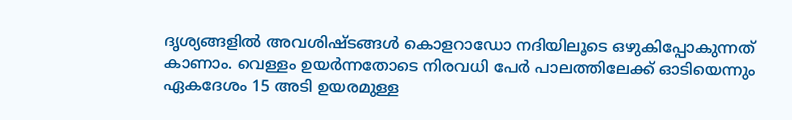ദൃശ്യങ്ങളില്‍ അവശിഷ്ടങ്ങള്‍ കൊളറാഡോ നദിയിലൂടെ ഒഴുകിപ്പോകുന്നത് കാണാം. വെള്ളം ഉയര്‍ന്നതോടെ നിരവധി പേര്‍ പാലത്തിലേക്ക് ഓടിയെന്നും ഏകദേശം 15 അടി ഉയരമുള്ള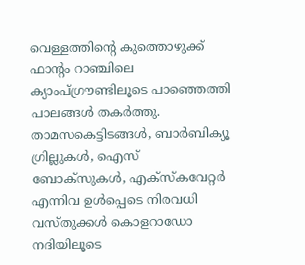വെള്ളത്തിന്റെ കുത്തൊഴുക്ക് ഫാന്റം റാഞ്ചിലെ ക്യാംപ്ഗ്രൗണ്ടിലൂടെ പാഞ്ഞെത്തി പാലങ്ങള്‍ തകര്‍ത്തു. താമസകെട്ടിടങ്ങള്‍, ബാര്‍ബിക്യൂ ഗ്രില്ലുകള്‍, ഐസ് ബോക്‌സുകള്‍, എക്സ്‌കവേറ്റര്‍ എന്നിവ ഉള്‍പ്പെടെ നിരവധി വസ്തുക്കള്‍ കൊളറാഡോ നദിയിലൂടെ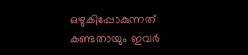ഒഴുകിപ്പോകുന്നത് കണ്ടതായും ഇവര്‍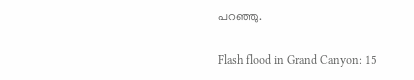പറഞ്ഞു.

Flash flood in Grand Canyon: 15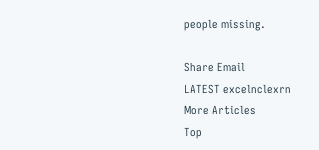people missing.

Share Email
LATEST excelnclexrn
More Articles
Top